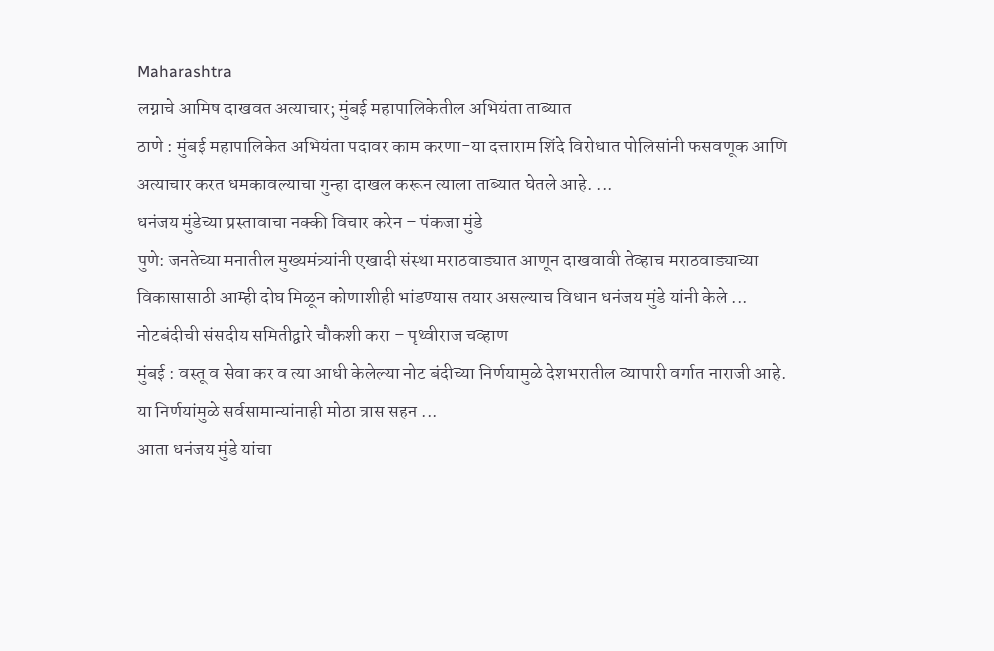Maharashtra
लग्नाचे आमिष दाखवत अत्याचार; मुंबई महापालिकेतील अभियंता ताब्यात
ठाणे : मुंबई महापालिकेत अभियंता पदावर काम करणा-या दत्ताराम शिंदे विरोधात पोलिसांनी फसवणूक आणि अत्याचार करत धमकावल्याचा गुन्हा दाखल करून त्याला ताब्यात घेतले आहे. ...
धनंजय मुंडेच्या प्रस्तावाचा नक्की विचार करेन – पंकजा मुंडे
पुणे: जनतेच्या मनातील मुख्यमंत्र्यांनी एखादी संस्था मराठवाड्यात आणून दाखवावी तेव्हाच मराठवाड्याच्या विकासासाठी आम्ही दोघ मिळून कोणाशीही भांडण्यास तयार असल्याच विधान धनंजय मुंडे यांनी केले ...
नोटबंदीची संसदीय समितीद्वारे चौकशी करा – पृथ्वीराज चव्हाण
मुंबई : वस्तू व सेवा कर व त्या आधी केलेल्या नोट बंदीच्या निर्णयामुळे देशभरातील व्यापारी वर्गात नाराजी आहे. या निर्णयांमुळे सर्वसामान्यांनाही मोठा त्रास सहन ...
आता धनंजय मुंडे यांचा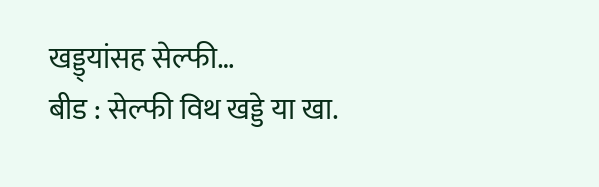खड्ड्यांसह सेल्फी…
बीड : सेल्फी विथ खड्डे या खा.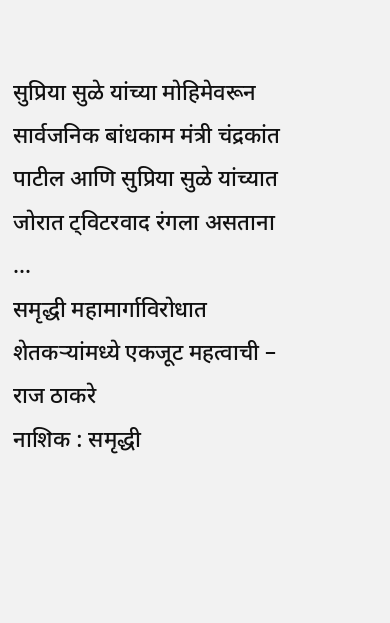सुप्रिया सुळे यांच्या मोहिमेवरून सार्वजनिक बांधकाम मंत्री चंद्रकांत पाटील आणि सुप्रिया सुळे यांच्यात जोरात ट्विटरवाद रंगला असताना ...
समृद्धी महामार्गाविरोधात शेतकऱ्यांमध्ये एकजूट महत्वाची – राज ठाकरे
नाशिक : समृद्धी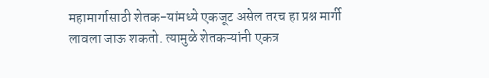महामार्गासाठी शेतक-यांमध्ये एकजूट असेल तरच हा प्रश्न मार्गी लावला जाऊ शकतो. त्यामुळे शेतकऱ्यांनी एकत्र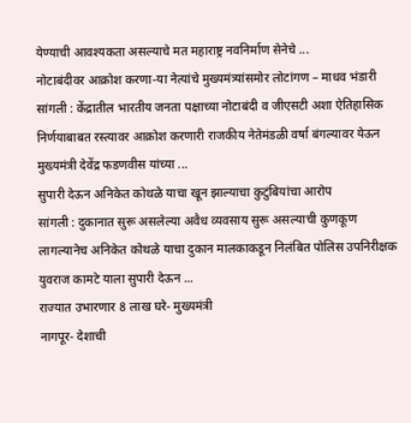येण्याची आवश्यकता असल्याचे मत महाराष्ट्र नवनिर्माण सेनेचे ...
नोटाबंदीवर आक्रोश करणा-या नेत्यांचे मुख्यमंत्र्यांसमोर लोटांगण – माधव भंडारी
सांगली : केंद्रातील भारतीय जनता पक्षाच्या नोटाबंदी व जीएसटी अशा ऐतिहासिक निर्णयाबाबत रस्त्यावर आक्रोश करणारी राजकीय नेतेमंडळी वर्षा बंगल्यावर येऊन मुख्यमंत्री देवेंद्र फडणवीस यांच्या ...
सुपारी देऊन अनिकेत कोथळे याचा खून झाल्याचा कुटुंबियांचा आरोप
सांगली : दुकानात सुरू असलेल्या अवैध व्यवसाय सुरू असल्याची कुणकूण लागल्यानेच अनिकेत कोथळे याचा दुकान मालकाकडून निलंबित पोलिस उपनिरीक्षक युवराज कामटे याला सुपारी देऊन ...
राज्यात उभारणार 8 लाख घरे- मुख्यमंत्री
नागपूर- देशाची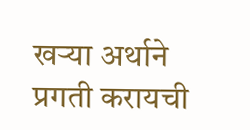खऱ्या अर्थाने प्रगती करायची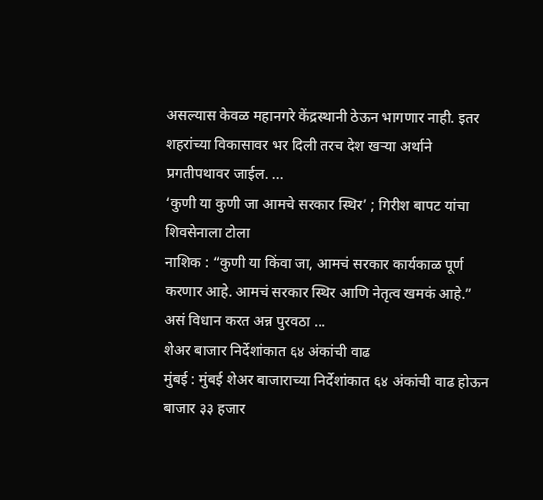असल्यास केवळ महानगरे केंद्रस्थानी ठेऊन भागणार नाही. इतर शहरांच्या विकासावर भर दिली तरच देश खऱ्या अर्थाने प्रगतीपथावर जाईल. ...
‘कुणी या कुणी जा आमचे सरकार स्थिर’ ; गिरीश बापट यांचा शिवसेनाला टोला
नाशिक : “कुणी या किंवा जा, आमचं सरकार कार्यकाळ पूर्ण करणार आहे. आमचं सरकार स्थिर आणि नेतृत्व खमकं आहे.” असं विधान करत अन्न पुरवठा ...
शेअर बाजार निर्देशांकात ६४ अंकांची वाढ
मुंबई : मुंबई शेअर बाजाराच्या निर्देशांकात ६४ अंकांची वाढ होऊन बाजार ३३ हजार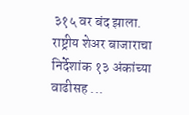३१५ वर बंद झाला. राष्ट्रीय शेअर बाजाराचा निर्देशांक १३ अंकांच्या वाढीसह ...